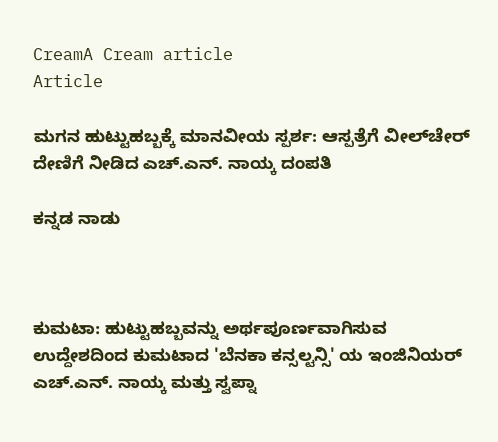CreamA Cream article
Article

ಮಗನ ಹುಟ್ಟುಹಬ್ಬಕ್ಕೆ ಮಾನವೀಯ ಸ್ಪರ್ಶ: ಆಸ್ಪತ್ರೆಗೆ ವೀಲ್‌ಚೇರ್ ದೇಣಿಗೆ ನೀಡಿದ ಎಚ್.ಎನ್. ನಾಯ್ಕ ದಂಪತಿ

ಕನ್ನಡ ನಾಡು



ಕುಮಟಾ: ಹುಟ್ಟುಹಬ್ಬವನ್ನು ಅರ್ಥಪೂರ್ಣವಾಗಿಸುವ ಉದ್ದೇಶದಿಂದ ಕುಮಟಾದ 'ಬೆನಕಾ ಕನ್ಸಲ್ಟನ್ಸಿ' ಯ ಇಂಜಿನಿಯರ್ ಎಚ್.ಎನ್. ನಾಯ್ಕ ಮತ್ತು ಸ್ವಪ್ನಾ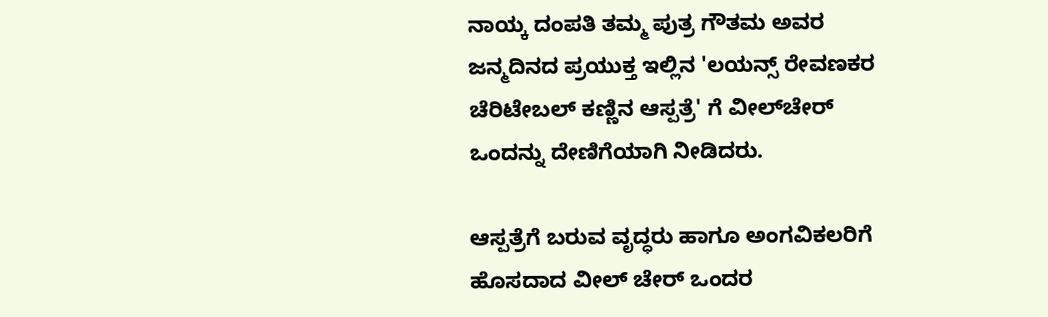ನಾಯ್ಕ ದಂಪತಿ ತಮ್ಮ ಪುತ್ರ ಗೌತಮ ಅವರ  ಜನ್ಮದಿನದ ಪ್ರಯುಕ್ತ ಇಲ್ಲಿನ 'ಲಯನ್ಸ್ ರೇವಣಕರ ಚೆರಿಟೇಬಲ್ ಕಣ್ಣಿನ ಆಸ್ಪತ್ರೆ' ಗೆ ವೀಲ್‌ಚೇರ್ ಒಂದನ್ನು ದೇಣಿಗೆಯಾಗಿ ನೀಡಿದರು.

ಆಸ್ಪತ್ರೆಗೆ ಬರುವ ವೃದ್ಧರು ಹಾಗೂ ಅಂಗವಿಕಲರಿಗೆ ಹೊಸದಾದ ವೀಲ್ ಚೇರ್ ಒಂದರ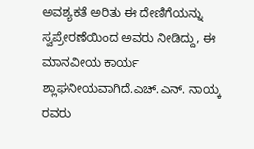ಅವಶ್ಯಕತೆ ಅರಿತು ಈ ದೇಣಿಗೆಯನ್ನು ಸ್ವಪ್ರೇರಣೆಯಿಂದ ಅವರು ನೀಡಿದ್ದು, ಈ ಮಾನವೀಯ ಕಾರ್ಯ ಶ್ಲಾಘನೀಯವಾಗಿದೆ.ಎಚ್.ಎನ್. ನಾಯ್ಕ ರವರು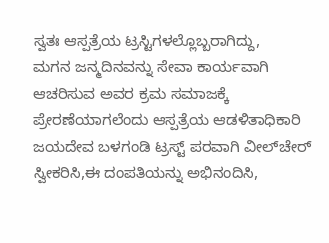ಸ್ವತಃ ಆಸ್ಪತ್ರೆಯ ಟ್ರಸ್ಟಿಗಳಲ್ಲೊಬ್ಬರಾಗಿದ್ದು,
ಮಗನ ಜನ್ಮದಿನವನ್ನು ಸೇವಾ ಕಾರ್ಯವಾಗಿ ಆಚರಿಸುವ ಅವರ ಕ್ರಮ ಸಮಾಜಕ್ಕೆ ಪ್ರೇರಣೆಯಾಗಲೆಂದು ಆಸ್ಪತ್ರೆಯ ಆಡಳಿತಾಧಿಕಾರಿ
ಜಯದೇವ ಬಳಗಂಡಿ ಟ್ರಸ್ಟ್ ಪರವಾಗಿ ವೀಲ್‌ಚೇರ್ ಸ್ವೀಕರಿಸಿ,ಈ ದಂಪತಿಯನ್ನು ಅಭಿನಂದಿಸಿ,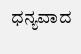ಧನ್ಯವಾದ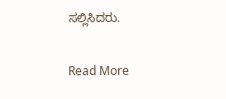ಸಲ್ಲಿಸಿದರು.

Read More